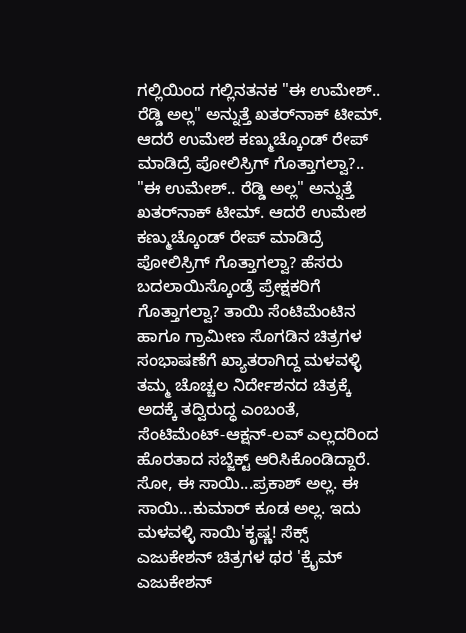ಗಲ್ಲಿಯಿಂದ ಗಲ್ಲಿನತನಕ "ಈ ಉಮೇಶ್.. ರೆಡ್ಡಿ ಅಲ್ಲ" ಅನ್ನುತ್ತೆ ಖತರ್‌ನಾಕ್ ಟೀಮ್. ಆದರೆ ಉಮೇಶ ಕಣ್ಮುಚ್ಕೊಂಡ್ ರೇಪ್ ಮಾಡಿದ್ರೆ ಪೋಲಿಸ್ರಿಗ್ ಗೊತ್ತಾಗಲ್ವಾ?.. "ಈ ಉಮೇಶ್.. ರೆಡ್ಡಿ ಅಲ್ಲ" ಅನ್ನುತ್ತೆ ಖತರ್‌ನಾಕ್ ಟೀಮ್. ಆದರೆ ಉಮೇಶ ಕಣ್ಮುಚ್ಕೊಂಡ್ ರೇಪ್ ಮಾಡಿದ್ರೆ ಪೋಲಿಸ್ರಿಗ್ ಗೊತ್ತಾಗಲ್ವಾ? ಹೆಸರು ಬದಲಾಯಿಸ್ಕೊಂಡ್ರೆ ಪ್ರೇಕ್ಷಕರಿಗೆ ಗೊತ್ತಾಗಲ್ವಾ? ತಾಯಿ ಸೆಂಟಿಮೆಂಟಿನ ಹಾಗೂ ಗ್ರಾಮೀಣ ಸೊಗಡಿನ ಚಿತ್ರಗಳ ಸಂಭಾಷಣೆಗೆ ಖ್ಯಾತರಾಗಿದ್ದ ಮಳವಳ್ಳಿ ತಮ್ಮ ಚೊಚ್ಚಲ ನಿರ್ದೇಶನದ ಚಿತ್ರಕ್ಕೆ ಅದಕ್ಕೆ ತದ್ವಿರುದ್ಧ ಎಂಬಂತೆ, ಸೆಂಟಿಮೆಂಟ್-ಆಕ್ಷನ್-ಲವ್ ಎಲ್ಲದರಿಂದ ಹೊರತಾದ ಸಬ್ಜೆಕ್ಟ್ ಆರಿಸಿಕೊಂಡಿದ್ದಾರೆ. ಸೋ, ಈ ಸಾಯಿ...ಪ್ರಕಾಶ್ ಅಲ್ಲ. ಈ ಸಾಯಿ...ಕುಮಾರ್ ಕೂಡ ಅಲ್ಲ. ಇದು ಮಳವಳ್ಳಿ ಸಾಯಿ'ಕೃಷ್ಣ! ಸೆಕ್ಸ್ ಎಜುಕೇಶನ್ ಚಿತ್ರಗಳ ಥರ 'ಕ್ರೈಮ್ ಎಜುಕೇಶನ್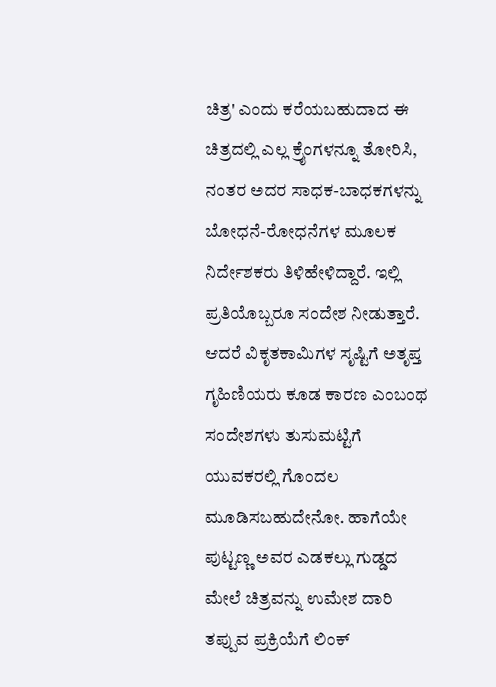ಚಿತ್ರ' ಎಂದು ಕರೆಯಬಹುದಾದ ಈ ಚಿತ್ರದಲ್ಲಿ ಎಲ್ಲ ಕ್ರೈಂಗಳನ್ನೂ ತೋರಿಸಿ, ನಂತರ ಅದರ ಸಾಧಕ-ಬಾಧಕಗಳನ್ನು ಬೋಧನೆ-ರೋಧನೆಗಳ ಮೂಲಕ ನಿರ್ದೇಶಕರು ತಿಳಿಹೇಳಿದ್ದಾರೆ. ಇಲ್ಲಿ ಪ್ರತಿಯೊಬ್ಬರೂ ಸಂದೇಶ ನೀಡುತ್ತಾರೆ. ಆದರೆ ವಿಕೃತಕಾಮಿಗಳ ಸೃಷ್ಟಿಗೆ ಅತೃಪ್ತ ಗೃಹಿಣಿಯರು ಕೂಡ ಕಾರಣ ಎಂಬಂಥ ಸಂದೇಶಗಳು ತುಸುಮಟ್ಟಿಗೆ ಯುವಕರಲ್ಲಿ ಗೊಂದಲ ಮೂಡಿಸಬಹುದೇನೋ. ಹಾಗೆಯೇ ಪುಟ್ಟಣ್ಣ ಅವರ ಎಡಕಲ್ಲು ಗುಡ್ಡದ ಮೇಲೆ ಚಿತ್ರವನ್ನು ಉಮೇಶ ದಾರಿ ತಪ್ಪುವ ಪ್ರಕ್ರಿಯೆಗೆ ಲಿಂಕ್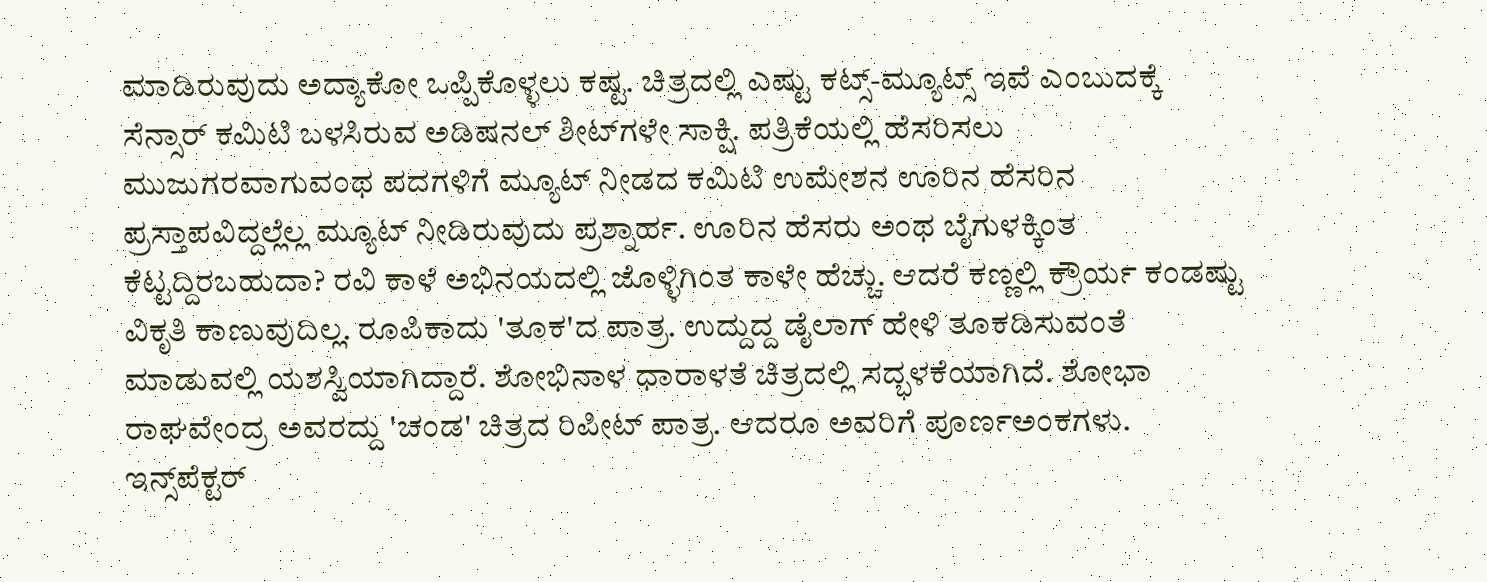ಮಾಡಿರುವುದು ಅದ್ಯಾಕೋ ಒಪ್ಪಿಕೊಳ್ಳಲು ಕಷ್ಟ. ಚಿತ್ರದಲ್ಲಿ ಎಷ್ಟು ಕಟ್ಸ್-ಮ್ಯೂಟ್ಸ್ ಇವೆ ಎಂಬುದಕ್ಕೆ ಸೆನ್ಸಾರ್ ಕಮಿಟಿ ಬಳಸಿರುವ ಅಡಿಷನಲ್ ಶೀಟ್‌ಗಳೇ ಸಾಕ್ಷಿ. ಪತ್ರಿಕೆಯಲ್ಲಿ ಹೆಸರಿಸಲು ಮುಜುಗರವಾಗುವಂಥ ಪದಗಳಿಗೆ ಮ್ಯೂಟ್ ನೀಡದ ಕಮಿಟಿ ಉಮೇಶನ ಊರಿನ ಹೆಸರಿನ ಪ್ರಸ್ತಾಪವಿದ್ದಲ್ಲೆಲ್ಲ ಮ್ಯೂಟ್ ನೀಡಿರುವುದು ಪ್ರಶ್ನಾರ್ಹ. ಊರಿನ ಹೆಸರು ಅಂಥ ಬೈಗುಳಕ್ಕಿಂತ ಕೆಟ್ಟದ್ದಿರಬಹುದಾ? ರವಿ ಕಾಳೆ ಅಭಿನಯದಲ್ಲಿ ಜೊಳ್ಳಿಗಿಂತ ಕಾಳೇ ಹೆಚ್ಚು. ಆದರೆ ಕಣ್ಣಲ್ಲಿ ಕ್ರೌರ್ಯ ಕಂಡಷ್ಟು ವಿಕೃತಿ ಕಾಣುವುದಿಲ್ಲ. ರೂಪಿಕಾದು 'ತೂಕ'ದ ಪಾತ್ರ. ಉದ್ದುದ್ದ ಡೈಲಾಗ್ ಹೇಳಿ ತೂಕಡಿಸುವಂತೆ ಮಾಡುವಲ್ಲಿ ಯಶಸ್ವಿಯಾಗಿದ್ದಾರೆ. ಶೋಭಿನಾಳ ಧಾರಾಳತೆ ಚಿತ್ರದಲ್ಲಿ ಸದ್ಭಳಕೆಯಾಗಿದೆ. ಶೋಭಾ ರಾಘವೇಂದ್ರ ಅವರದ್ದು 'ಚಂಡ' ಚಿತ್ರದ ರಿಪೀಟ್ ಪಾತ್ರ. ಆದರೂ ಅವರಿಗೆ ಪೂರ್ಣಅಂಕಗಳು. ಇನ್ಸ್‌ಪೆಕ್ಟರ್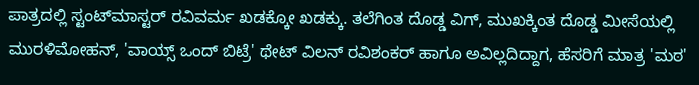ಪಾತ್ರದಲ್ಲಿ ಸ್ಟಂಟ್‌ಮಾಸ್ಟರ್ ರವಿವರ್ಮ ಖಡಕ್ಕೋ ಖಡಕ್ಕು. ತಲೆಗಿಂತ ದೊಡ್ಡ ವಿಗ್, ಮುಖಕ್ಕಿಂತ ದೊಡ್ಡ ಮೀಸೆಯಲ್ಲಿ ಮುರಳಿಮೋಹನ್, 'ವಾಯ್ಸ್ ಒಂದ್ ಬಿಟ್ರೆ' ಥೇಟ್ ವಿಲನ್ ರವಿಶಂಕರ್ ಹಾಗೂ ಅವಿಲ್ಲದಿದ್ದಾಗ, ಹೆಸರಿಗೆ ಮಾತ್ರ 'ಮಠ'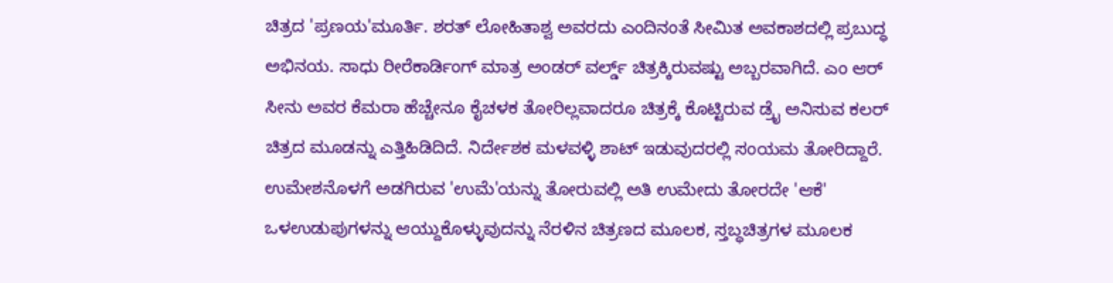ಚಿತ್ರದ 'ಪ್ರಣಯ'ಮೂರ್ತಿ. ಶರತ್ ಲೋಹಿತಾಶ್ವ ಅವರದು ಎಂದಿನಂತೆ ಸೀಮಿತ ಅವಕಾಶದಲ್ಲಿ ಪ್ರಬುದ್ಧ ಅಭಿನಯ. ಸಾಧು ರೀರೆಕಾರ್ಡಿಂಗ್ ಮಾತ್ರ ಅಂಡರ್ ವರ್ಲ್ಡ್ ಚಿತ್ರಕ್ಕಿರುವಷ್ಟು ಅಬ್ಬರವಾಗಿದೆ. ಎಂ ಆರ್ ಸೀನು ಅವರ ಕೆಮರಾ ಹೆಚ್ಚೇನೂ ಕೈಚಳಕ ತೋರಿಲ್ಲವಾದರೂ ಚಿತ್ರಕ್ಕೆ ಕೊಟ್ಟಿರುವ ಡ್ರೈ ಅನಿಸುವ ಕಲರ್ ಚಿತ್ರದ ಮೂಡನ್ನು ಎತ್ತಿಹಿಡಿದಿದೆ. ನಿರ್ದೇಶಕ ಮಳವಳ್ಳಿ ಶಾಟ್ ಇಡುವುದರಲ್ಲಿ ಸಂಯಮ ತೋರಿದ್ದಾರೆ. ಉಮೇಶನೊಳಗೆ ಅಡಗಿರುವ 'ಉಮೆ'ಯನ್ನು ತೋರುವಲ್ಲಿ ಅತಿ ಉಮೇದು ತೋರದೇ 'ಆಕೆ' ಒಳಉಡುಪುಗಳನ್ನು ಆಯ್ದುಕೊಳ್ಳುವುದನ್ನು ನೆರಳಿನ ಚಿತ್ರಣದ ಮೂಲಕ, ಸ್ತಬ್ಧಚಿತ್ರಗಳ ಮೂಲಕ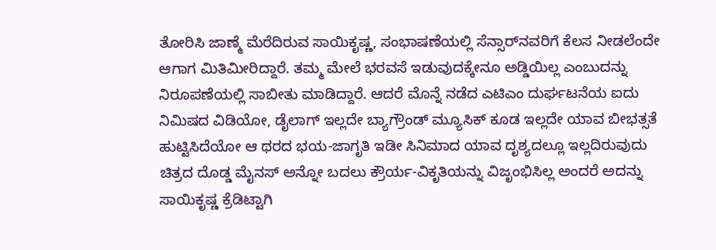ತೋರಿಸಿ ಜಾಣ್ಮೆ ಮೆರೆದಿರುವ ಸಾಯಿಕೃಷ್ಣ, ಸಂಭಾಷಣೆಯಲ್ಲಿ ಸೆನ್ಸಾರ್‌ನವರಿಗೆ ಕೆಲಸ ನೀಡಲೆಂದೇ ಆಗಾಗ ಮಿತಿಮೀರಿದ್ದಾರೆ. ತಮ್ಮ ಮೇಲೆ ಭರವಸೆ ಇಡುವುದಕ್ಕೇನೂ ಅಡ್ಡಿಯಿಲ್ಲ ಎಂಬುದನ್ನು ನಿರೂಪಣೆಯಲ್ಲಿ ಸಾಬೀತು ಮಾಡಿದ್ದಾರೆ. ಆದರೆ ಮೊನ್ನೆ ನಡೆದ ಎಟಿಎಂ ದುರ್ಘಟನೆಯ ಐದು ನಿಮಿಷದ ವಿಡಿಯೋ, ಡೈಲಾಗ್ ಇಲ್ಲದೇ ಬ್ಯಾಗ್ರೌಂಡ್ ಮ್ಯೂಸಿಕ್ ಕೂಡ ಇಲ್ಲದೇ ಯಾವ ಬೀಭತ್ಸತೆ ಹುಟ್ಟಿಸಿದೆಯೋ ಆ ಥರದ ಭಯ-ಜಾಗೃತಿ ಇಡೀ ಸಿನಿಮಾದ ಯಾವ ದೃಶ್ಯದಲ್ಲೂ ಇಲ್ಲದಿರುವುದು ಚಿತ್ರದ ದೊಡ್ಡ ಮೈನಸ್ ಅನ್ನೋ ಬದಲು ಕ್ರೌರ್ಯ-ವಿಕೃತಿಯನ್ನು ವಿಜೃಂಭಿಸಿಲ್ಲ ಅಂದರೆ ಅದನ್ನು ಸಾಯಿಕೃಷ್ಣ ಕ್ರೆಡಿಟ್ಟಾಗಿ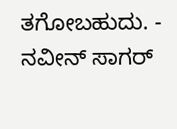ತಗೋಬಹುದು. - ನವೀನ್ ಸಾಗರ್